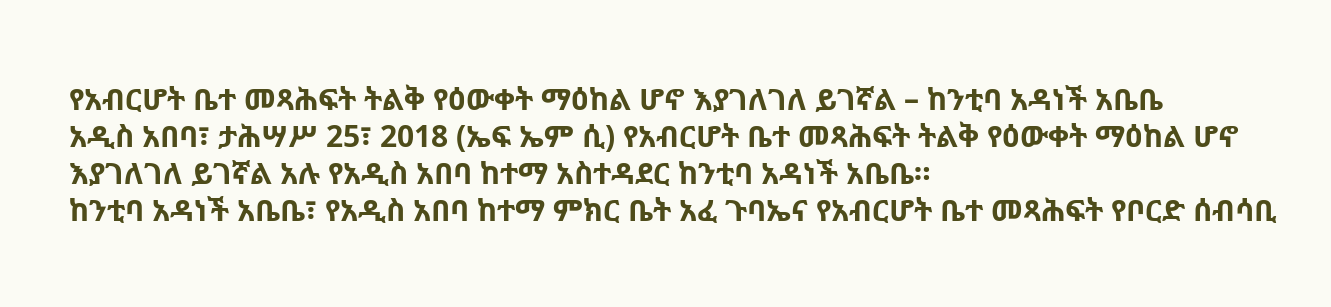የአብርሆት ቤተ መጻሕፍት ትልቅ የዕውቀት ማዕከል ሆኖ እያገለገለ ይገኛል – ከንቲባ አዳነች አቤቤ
አዲስ አበባ፣ ታሕሣሥ 25፣ 2018 (ኤፍ ኤም ሲ) የአብርሆት ቤተ መጻሕፍት ትልቅ የዕውቀት ማዕከል ሆኖ እያገለገለ ይገኛል አሉ የአዲስ አበባ ከተማ አስተዳደር ከንቲባ አዳነች አቤቤ።
ከንቲባ አዳነች አቤቤ፣ የአዲስ አበባ ከተማ ምክር ቤት አፈ ጉባኤና የአብርሆት ቤተ መጻሕፍት የቦርድ ሰብሳቢ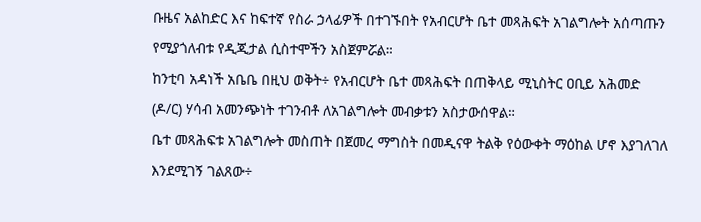ቡዜና አልከድር እና ከፍተኛ የስራ ኃላፊዎች በተገኙበት የአብርሆት ቤተ መጻሕፍት አገልግሎት አሰጣጡን የሚያጎለብቱ የዲጂታል ሲስተሞችን አስጀምሯል።
ከንቲባ አዳነች አቤቤ በዚህ ወቅት÷ የአብርሆት ቤተ መጻሕፍት በጠቅላይ ሚኒስትር ዐቢይ አሕመድ (ዶ/ር) ሃሳብ አመንጭነት ተገንብቶ ለአገልግሎት መብቃቱን አስታውሰዋል።
ቤተ መጻሕፍቱ አገልግሎት መስጠት በጀመረ ማግስት በመዲናዋ ትልቅ የዕውቀት ማዕከል ሆኖ እያገለገለ እንደሚገኝ ገልጸው÷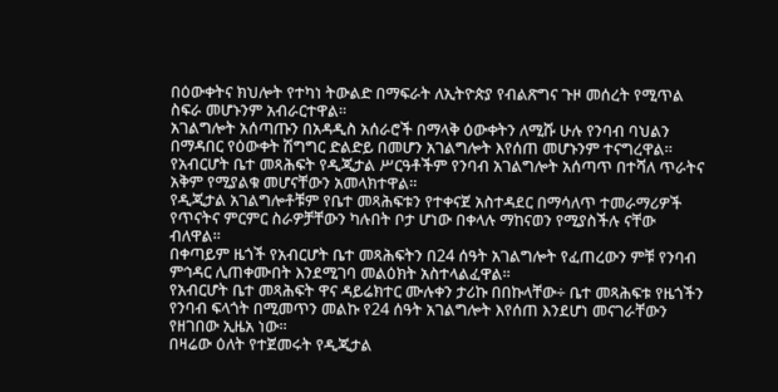በዕውቀትና ክህሎት የተካነ ትውልድ በማፍራት ለኢትዮጵያ የብልጽግና ጉዞ መሰረት የሚጥል ስፍራ መሆኑንም አብራርተዋል።
አገልግሎት አሰጣጡን በአዳዲስ አሰራሮች በማላቅ ዕውቀትን ለሚሹ ሁሉ የንባብ ባህልን በማዳበር የዕውቀት ሽግግር ድልድይ በመሆን አገልግሎት እየሰጠ መሆኑንም ተናግረዋል፡፡
የአብርሆት ቤተ መጻሕፍት የዲጂታል ሥርዓቶችም የንባብ አገልግሎት አሰጣጥ በተሻለ ጥራትና አቅም የሚያልቁ መሆናቸውን አመላክተዋል።
የዲጂታል አገልግሎቶቹም የቤተ መጻሕፍቱን የተቀናጀ አስተዳደር በማሳለጥ ተመራማሪዎች የጥናትና ምርምር ስራዎቻቸውን ካሉበት ቦታ ሆነው በቀላሉ ማከናወን የሚያስችሉ ናቸው ብለዋል።
በቀጣይም ዜጎች የአብርሆት ቤተ መጻሕፍትን በ24 ሰዓት አገልግሎት የፈጠረውን ምቹ የንባብ ምኅዳር ሊጠቀሙበት እንደሚገባ መልዕክት አስተላልፈዋል።
የአብርሆት ቤተ መጻሕፍት ዋና ዳይሬክተር ሙሉቀን ታሪኩ በበኩላቸው÷ ቤተ መጻሕፍቱ የዜጎችን የንባብ ፍላጎት በሚመጥን መልኩ የ24 ሰዓት አገልግሎት እየሰጠ እንደሆነ መናገራቸውን የዘገበው ኢዜአ ነው።
በዛሬው ዕለት የተጀመሩት የዲጂታል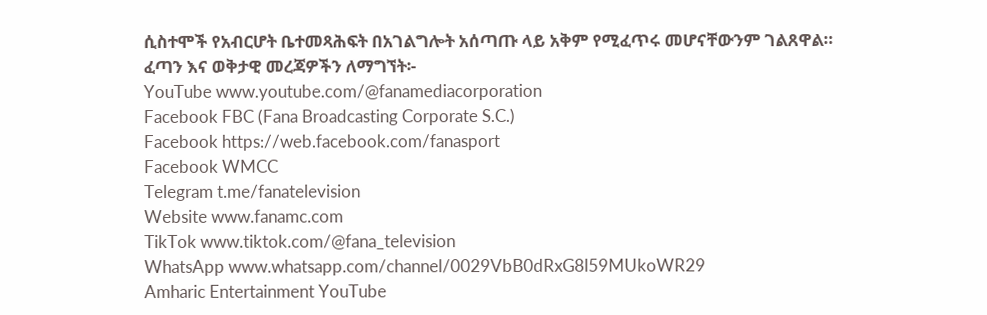ሲስተሞች የአብርሆት ቤተመጻሕፍት በአገልግሎት አሰጣጡ ላይ አቅም የሚፈጥሩ መሆናቸውንም ገልጸዋል።
ፈጣን እና ወቅታዊ መረጃዎችን ለማግኘት፡-
YouTube www.youtube.com/@fanamediacorporation
Facebook FBC (Fana Broadcasting Corporate S.C.)
Facebook https://web.facebook.com/fanasport
Facebook WMCC
Telegram t.me/fanatelevision
Website www.fanamc.com
TikTok www.tiktok.com/@fana_television
WhatsApp www.whatsapp.com/channel/0029VbB0dRxG8l59MUkoWR29
Amharic Entertainment YouTube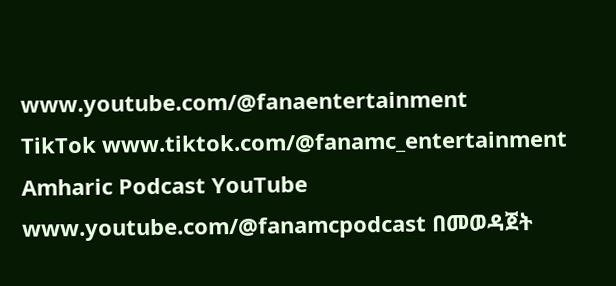www.youtube.com/@fanaentertainment
TikTok www.tiktok.com/@fanamc_entertainment
Amharic Podcast YouTube www.youtube.com/@fanamcpodcast በመወዳጀት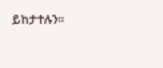ይከታተሉን፡፡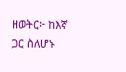ዘወትር፦ ከእኛ ጋር ስለሆኑ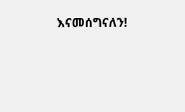እናመሰግናለን!